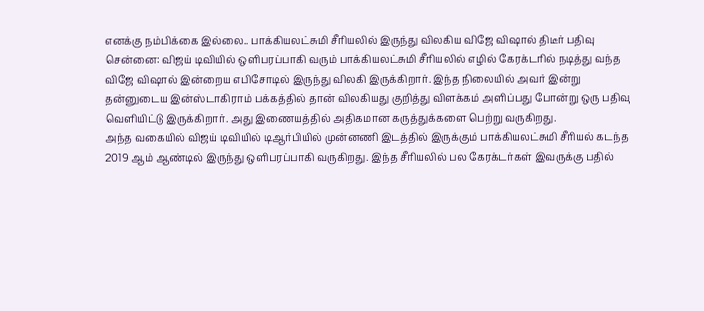எனக்கு நம்பிக்கை இல்லை.. பாக்கியலட்சுமி சீரியலில் இருந்து விலகிய விஜே விஷால் திடீர் பதிவு
சென்னை: விஜய் டிவியில் ஒளிபரப்பாகி வரும் பாக்கியலட்சுமி சீரியலில் எழில் கேரக்டரில் நடித்து வந்த விஜே விஷால் இன்றைய எபிசோடில் இருந்து விலகி இருக்கிறார். இந்த நிலையில் அவர் இன்று தன்னுடைய இன்ஸ்டாகிராம் பக்கத்தில் தான் விலகியது குறித்து விளக்கம் அளிப்பது போன்று ஒரு பதிவு வெளியிட்டு இருக்கிறார். அது இணையத்தில் அதிகமான கருத்துக்களை பெற்று வருகிறது.
அந்த வகையில் விஜய் டிவியில் டிஆர்பியில் முன்னணி இடத்தில் இருக்கும் பாக்கியலட்சுமி சீரியல் கடந்த 2019 ஆம் ஆண்டில் இருந்து ஒளிபரப்பாகி வருகிறது. இந்த சீரியலில் பல கேரக்டர்கள் இவருக்கு பதில்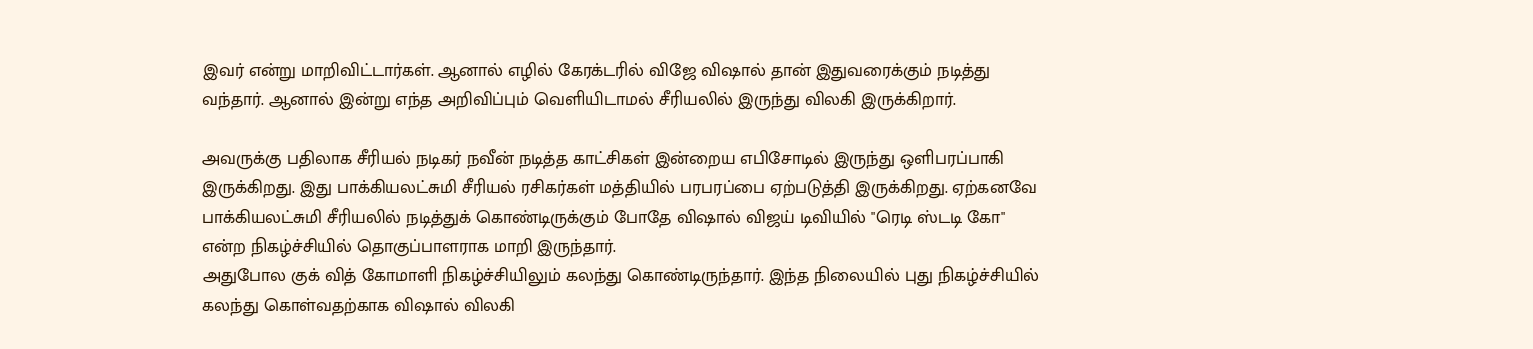இவர் என்று மாறிவிட்டார்கள். ஆனால் எழில் கேரக்டரில் விஜே விஷால் தான் இதுவரைக்கும் நடித்து வந்தார். ஆனால் இன்று எந்த அறிவிப்பும் வெளியிடாமல் சீரியலில் இருந்து விலகி இருக்கிறார்.

அவருக்கு பதிலாக சீரியல் நடிகர் நவீன் நடித்த காட்சிகள் இன்றைய எபிசோடில் இருந்து ஒளிபரப்பாகி இருக்கிறது. இது பாக்கியலட்சுமி சீரியல் ரசிகர்கள் மத்தியில் பரபரப்பை ஏற்படுத்தி இருக்கிறது. ஏற்கனவே பாக்கியலட்சுமி சீரியலில் நடித்துக் கொண்டிருக்கும் போதே விஷால் விஜய் டிவியில் "ரெடி ஸ்டடி கோ" என்ற நிகழ்ச்சியில் தொகுப்பாளராக மாறி இருந்தார்.
அதுபோல குக் வித் கோமாளி நிகழ்ச்சியிலும் கலந்து கொண்டிருந்தார். இந்த நிலையில் புது நிகழ்ச்சியில் கலந்து கொள்வதற்காக விஷால் விலகி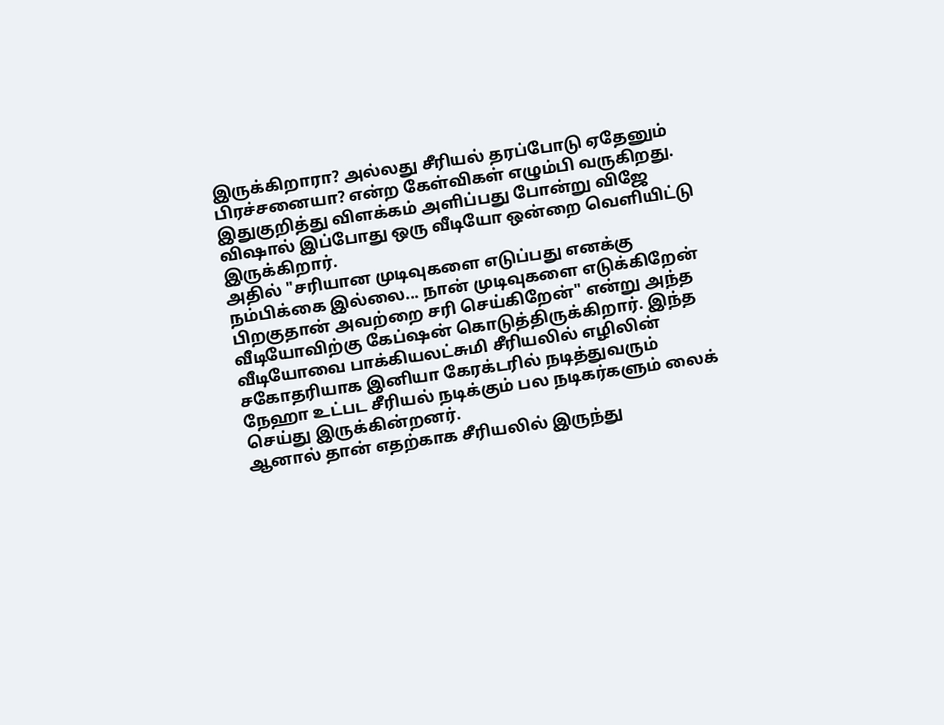இருக்கிறாரா? அல்லது சீரியல் தரப்போடு ஏதேனும் பிரச்சனையா? என்ற கேள்விகள் எழும்பி வருகிறது. இதுகுறித்து விளக்கம் அளிப்பது போன்று விஜே விஷால் இப்போது ஒரு வீடியோ ஒன்றை வெளியிட்டு இருக்கிறார்.
அதில் "சரியான முடிவுகளை எடுப்பது எனக்கு நம்பிக்கை இல்லை... நான் முடிவுகளை எடுக்கிறேன் பிறகுதான் அவற்றை சரி செய்கிறேன்" என்று அந்த வீடியோவிற்கு கேப்ஷன் கொடுத்திருக்கிறார். இந்த வீடியோவை பாக்கியலட்சுமி சீரியலில் எழிலின் சகோதரியாக இனியா கேரக்டரில் நடித்துவரும் நேஹா உட்பட சீரியல் நடிக்கும் பல நடிகர்களும் லைக் செய்து இருக்கின்றனர்.
ஆனால் தான் எதற்காக சீரியலில் இருந்து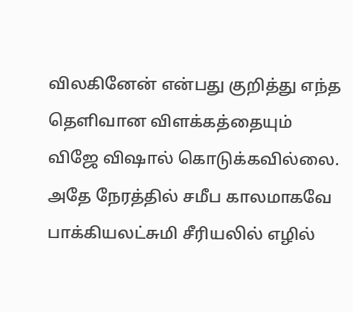விலகினேன் என்பது குறித்து எந்த தெளிவான விளக்கத்தையும் விஜே விஷால் கொடுக்கவில்லை. அதே நேரத்தில் சமீப காலமாகவே பாக்கியலட்சுமி சீரியலில் எழில்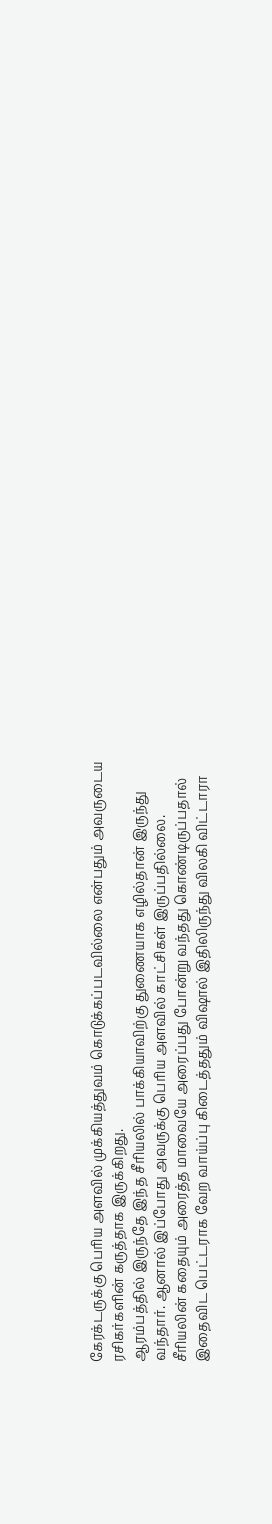கேரக்டருக்கு பெரிய அளவில் முக்கியத்துவம் கொடுக்கப்படவில்லை என்பதும் அவருடைய ரசிகர்களின் கருத்தாக இருக்கிறது.
ஆரம்பத்தில் இருந்தே இந்த சீரியலில் பாக்கியாவிற்கு துணையாக எழில்தான் இருந்து வந்தார். ஆனால் இப்போது அவருக்கு பெரிய அளவில் காட்சிகள் இருப்பதில்லை. சீரியலின் கதையும் அரைத்த மாவையே அரைப்பது போன்று வந்தது கொண்டிருப்பதால் இதைவிட பெட்டராக வேற வாய்ப்பு கிடைத்ததும் விஷால் இதிலிருந்து விலகி விட்டாரா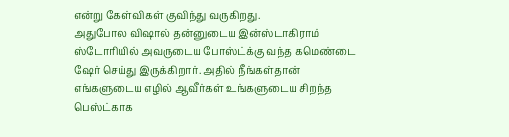என்று கேள்விகள் குவிந்து வருகிறது.
அதுபோல விஷால் தன்னுடைய இன்ஸ்டாகிராம் ஸ்டோரியில் அவருடைய போஸ்ட்க்கு வந்த கமெண்டை ஷேர் செய்து இருக்கிறார். அதில் நீங்கள்தான் எங்களுடைய எழில் ஆவீர்கள் உங்களுடைய சிறந்த பெஸ்ட்காக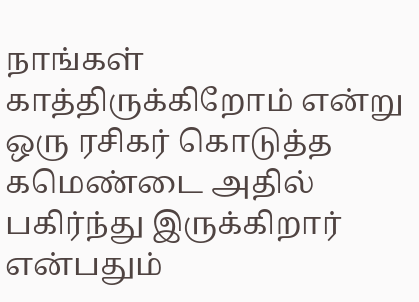நாங்கள் காத்திருக்கிறோம் என்று ஒரு ரசிகர் கொடுத்த கமெண்டை அதில் பகிர்ந்து இருக்கிறார் என்பதும்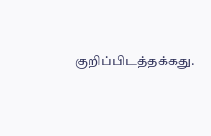குறிப்பிடத்தக்கது.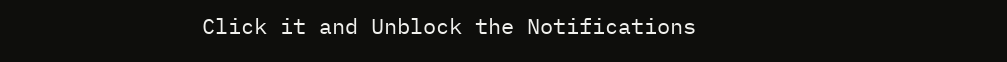Click it and Unblock the Notifications